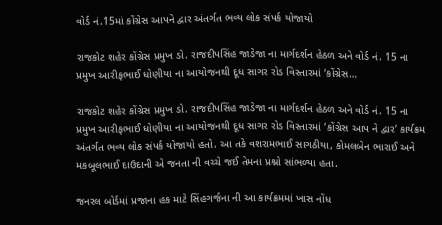વોર્ડ નં.15માં કોંગ્રેસ આપને દ્વાર અંતર્ગત ભવ્ય લોક સંપર્ક યોજાયો

રાજકોટ શહેર કોંગ્રેસ પ્રમુખ ડો. રાજદીપસિંહ જાડેજા ના માર્ગદર્શન હેઠળ અને વોર્ડ નં. 15 ના પ્રમુખ આરીફભાઈ ધોણીયા ના આયોજનથી દૂધ સાગર રોડ વિસ્તારમાં ‘કોંગ્રેસ…

રાજકોટ શહેર કોંગ્રેસ પ્રમુખ ડો. રાજદીપસિંહ જાડેજા ના માર્ગદર્શન હેઠળ અને વોર્ડ નં. 15 ના પ્રમુખ આરીફભાઈ ધોણીયા ના આયોજનથી દૂધ સાગર રોડ વિસ્તારમાં ‘કોંગ્રેસ આપ ને દ્વાર’ કાર્યક્રમ અંતર્ગત ભવ્ય લોક સંપર્ક યોજાયો હતો. આ તકે વશરામભાઈ સાગઠીયા, કોમલબેન ભારાઈ અને મકબૂલભાઈ દાઉદાની એ જનતા ની વચ્ચે જઈ તેમના પ્રશ્નો સાંભળ્યા હતા.

જનરલ બોર્ડમાં પ્રજાના હક માટે સિંહગર્જના ની આ કાર્યક્રમમાં ખાસ નોંધ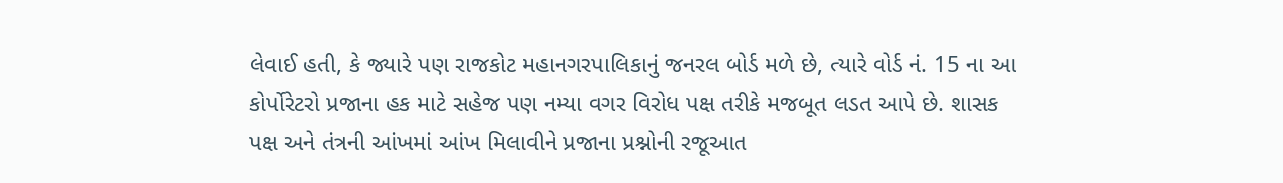લેવાઈ હતી, કે જ્યારે પણ રાજકોટ મહાનગરપાલિકાનું જનરલ બોર્ડ મળે છે, ત્યારે વોર્ડ નં. 15 ના આ કોર્પોરેટરો પ્રજાના હક માટે સહેજ પણ નમ્યા વગર વિરોધ પક્ષ તરીકે મજબૂત લડત આપે છે. શાસક પક્ષ અને તંત્રની આંખમાં આંખ મિલાવીને પ્રજાના પ્રશ્નોની રજૂઆત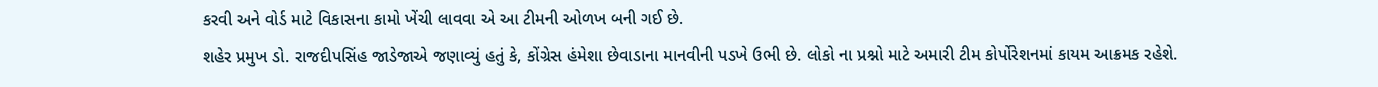કરવી અને વોર્ડ માટે વિકાસના કામો ખેંચી લાવવા એ આ ટીમની ઓળખ બની ગઈ છે.
શહેર પ્રમુખ ડો. રાજદીપસિંહ જાડેજાએ જણાવ્યું હતું કે, કોંગ્રેસ હંમેશા છેવાડાના માનવીની પડખે ઉભી છે. લોકો ના પ્રશ્નો માટે અમારી ટીમ કોર્પોરેશનમાં કાયમ આક્રમક રહેશે.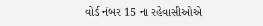વોર્ડ નંબર 15 ના રહેવાસીઓએ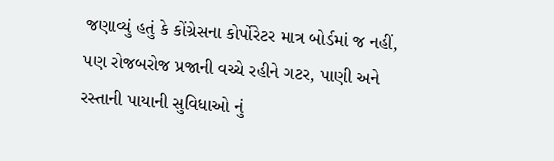જણાવ્યું હતું કે કોંગ્રેસના કોર્પોરેટર માત્ર બોર્ડમાં જ નહીં, પણ રોજબરોજ પ્રજાની વચ્ચે રહીને ગટર, પાણી અને રસ્તાની પાયાની સુવિધાઓ નું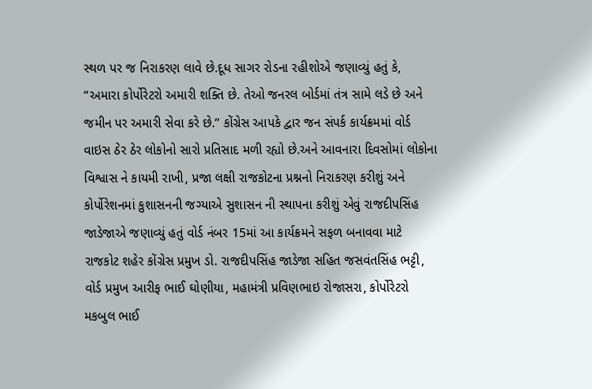સ્થળ પર જ નિરાકરણ લાવે છે.દૂધ સાગર રોડના રહીશોએ જણાવ્યું હતું કે, “અમારા કોર્પોરેટરો અમારી શક્તિ છે. તેઓ જનરલ બોર્ડમાં તંત્ર સામે લડે છે અને જમીન પર અમારી સેવા કરે છે.” કોંગ્રેસ આપકે દ્વાર જન સંપર્ક કાર્યક્રમમાં વોર્ડ વાઇસ ઠેર ઠેર લોકોનો સારો પ્રતિસાદ મળી રહ્યો છે.અને આવનારા દિવસોમાં લોકોના વિશ્વાસ ને કાયમી રાખી, પ્રજા લક્ષી રાજકોટના પ્રશ્નનો નિરાકરણ કરીશું અને કોર્પોરેશનમાં કુશાસનની જગ્યાએ સુશાસન ની સ્થાપના કરીશું એવું રાજદીપસિંહ જાડેજાએ જણાવ્યું હતું વોર્ડ નંબર 15માં આ કાર્યક્રમને સફળ બનાવવા માટે રાજકોટ શહેર કોંગ્રેસ પ્રમુખ ડો. રાજદીપસિંહ જાડેજા સહિત જસવંતસિંહ ભટ્ટી, વોર્ડ પ્રમુખ આરીફ ભાઈ ઘોણીયા, મહામંત્રી પ્રવિણભાઇ રોજાસરા, કોર્પોરેટરો મકબુલ ભાઈ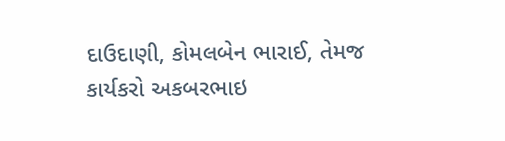દાઉદાણી, કોમલબેન ભારાઈ, તેમજ કાર્યકરો અકબરભાઇ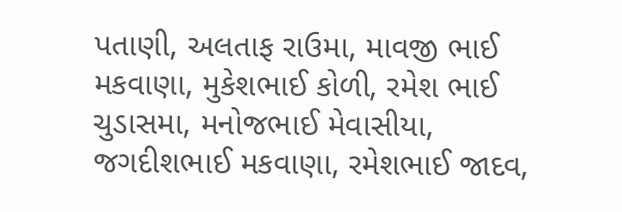પતાણી, અલતાફ રાઉમા, માવજી ભાઈ મકવાણા, મુકેશભાઈ કોળી, રમેશ ભાઈ ચુડાસમા, મનોજભાઈ મેવાસીયા, જગદીશભાઈ મકવાણા, રમેશભાઈ જાદવ,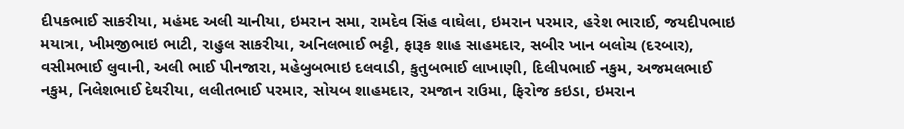દીપકભાઈ સાકરીયા, મહંમદ અલી ચાનીયા, ઇમરાન સમા, રામદેવ સિંહ વાઘેલા, ઇમરાન પરમાર, હરેશ ભારાઈ, જયદીપભાઇ મયાત્રા, ખીમજીભાઇ ભાટી, રાહુલ સાકરીયા, અનિલભાઈ ભટ્ટી, ફારૂક શાહ સાહમદાર, સબીર ખાન બલોચ (દરબાર), વસીમભાઈ લુવાની, અલી ભાઈ પીનજારા, મહેબુબભાઇ દલવાડી, કુતુબભાઈ લાખાણી, દિલીપભાઈ નકુમ, અજમલભાઈ નકુમ, નિલેશભાઈ દેથરીયા, લલીતભાઈ પરમાર, સોયબ શાહમદાર, રમજાન રાઉમા, ફિરોજ કઇડા, ઇમરાન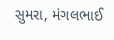સુમરા, મંગલભાઈ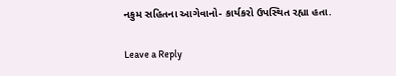નકુમ સહિતના આગેવાનો- કાર્યકરો ઉપસ્થિત રહ્યા હતા.

Leave a Reply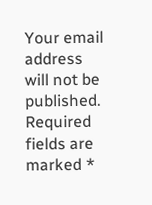Your email address will not be published. Required fields are marked *